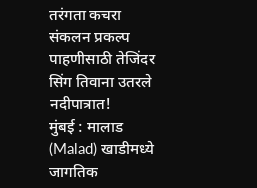तरंगता कचरा संकलन प्रकल्प पाहणीसाठी तेजिंदर सिंग तिवाना उतरले नदीपात्रात!
मुंबई : मालाड (Malad) खाडीमध्ये जागतिक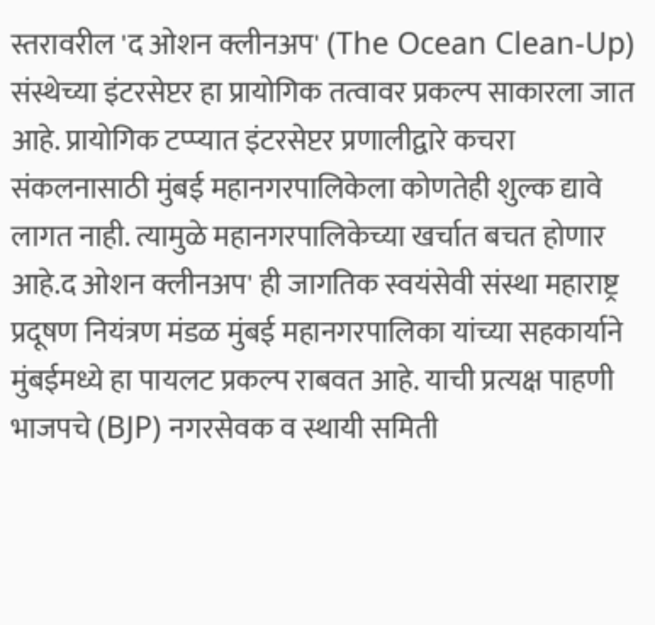स्तरावरील 'द ओशन क्लीनअप' (The Ocean Clean-Up) संस्थेच्या इंटरसेप्टर हा प्रायोगिक तत्वावर प्रकल्प साकारला जात आहे. प्रायोगिक टप्प्यात इंटरसेप्टर प्रणालीद्वारे कचरा संकलनासाठी मुंबई महानगरपालिकेला कोणतेही शुल्क द्यावे लागत नाही. त्यामुळे महानगरपालिकेच्या खर्चात बचत होणार आहे.द ओशन क्लीनअप' ही जागतिक स्वयंसेवी संस्था महाराष्ट्र प्रदूषण नियंत्रण मंडळ मुंबई महानगरपालिका यांच्या सहकार्याने मुंबईमध्ये हा पायलट प्रकल्प राबवत आहे. याची प्रत्यक्ष पाहणी भाजपचे (BJP) नगरसेवक व स्थायी समिती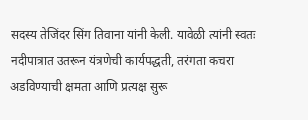सदस्य तेजिंदर सिंग तिवाना यांनी केली. यावेळी त्यांनी स्वतः नदीपात्रात उतरून यंत्रणेची कार्यपद्धती, तरंगता कचरा अडविण्याची क्षमता आणि प्रत्यक्ष सुरू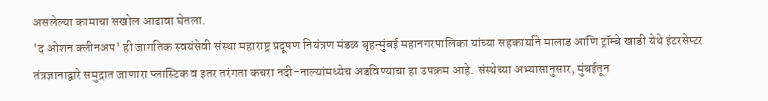असलेल्या कामाचा सखोल आढावा घेतला.
'द ओशन क्लीनअप' ही जागतिक स्वयंसेवी संस्था महाराष्ट्र प्रदूषण नियंत्रण मंडळ बृहन्मुंबई महानगरपालिका यांच्या सहकार्याने मालाड आणि ट्रॉम्बे खाडी येथे इंटरसेप्टर तंत्रज्ञानाद्वारे समुद्रात जाणारा प्लास्टिक व इतर तरंगता कचरा नदी-नाल्यांमध्येच अडविण्याचा हा उपक्रम आहे. संस्थेच्या अभ्यासानुसार, मुंबईतून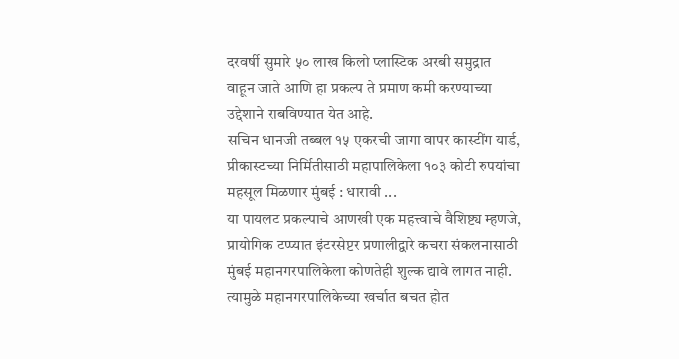दरवर्षी सुमारे ५० लाख किलो प्लास्टिक अरबी समुद्रात वाहून जाते आणि हा प्रकल्प ते प्रमाण कमी करण्याच्या उद्देशाने राबविण्यात येत आहे.
सचिन धानजी तब्बल १५ एकरची जागा वापर कास्टींग यार्ड, प्रीकास्टच्या निर्मितीसाठी महापालिकेला १०३ कोटी रुपयांचा महसूल मिळणार मुंबई : धारावी ...
या पायलट प्रकल्पाचे आणखी एक महत्त्वाचे वैशिष्ट्य म्हणजे, प्रायोगिक टप्प्यात इंटरसेप्टर प्रणालीद्वारे कचरा संकलनासाठी मुंबई महानगरपालिकेला कोणतेही शुल्क द्यावे लागत नाही. त्यामुळे महानगरपालिकेच्या खर्चात बचत होत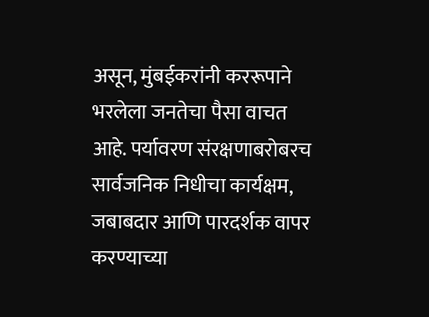असून, मुंबईकरांनी कररूपाने भरलेला जनतेचा पैसा वाचत आहे. पर्यावरण संरक्षणाबरोबरच सार्वजनिक निधीचा कार्यक्षम, जबाबदार आणि पारदर्शक वापर करण्याच्या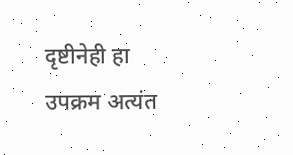दृष्टीनेही हा उपक्रम अत्यंत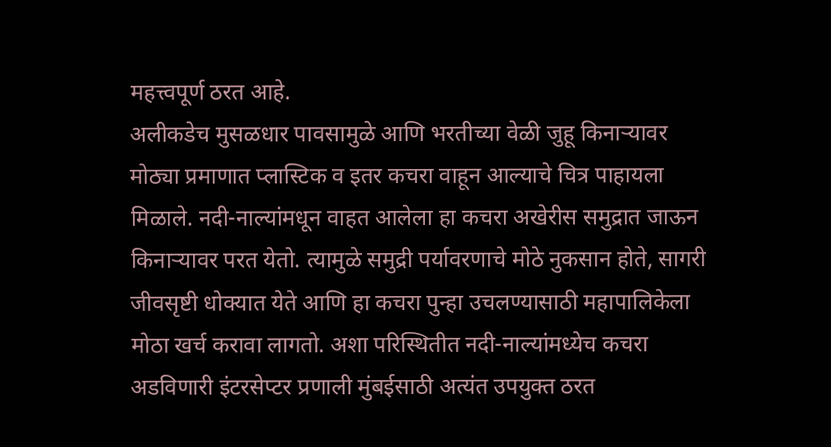महत्त्वपूर्ण ठरत आहे.
अलीकडेच मुसळधार पावसामुळे आणि भरतीच्या वेळी जुहू किनाऱ्यावर मोठ्या प्रमाणात प्लास्टिक व इतर कचरा वाहून आल्याचे चित्र पाहायला मिळाले. नदी-नाल्यांमधून वाहत आलेला हा कचरा अखेरीस समुद्रात जाऊन किनाऱ्यावर परत येतो. त्यामुळे समुद्री पर्यावरणाचे मोठे नुकसान होते, सागरी जीवसृष्टी धोक्यात येते आणि हा कचरा पुन्हा उचलण्यासाठी महापालिकेला मोठा खर्च करावा लागतो. अशा परिस्थितीत नदी-नाल्यांमध्येच कचरा अडविणारी इंटरसेप्टर प्रणाली मुंबईसाठी अत्यंत उपयुक्त ठरत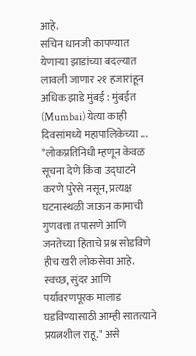आहे.
सचिन धानजी कापण्यात येणाऱ्या झाडांच्या बदल्यात लावली जाणार २१ हजारांहून अधिक झाडे मुंबई : मुंबईत (Mumbai) येत्या काही दिवसांमध्ये महापालिकेच्या ...
"लोकप्रतिनिधी म्हणून केवळ सूचना देणे किंवा उद्घाटने करणे पुरेसे नसून, प्रत्यक्ष घटनास्थळी जाऊन कामाची गुणवत्ता तपासणे आणि जनतेच्या हिताचे प्रश्न सोडविणे हीच खरी लोकसेवा आहे. स्वच्छ, सुंदर आणि पर्यावरणपूरक मालाड घडविण्यासाठी आम्ही सातत्याने प्रयत्नशील राहू." असे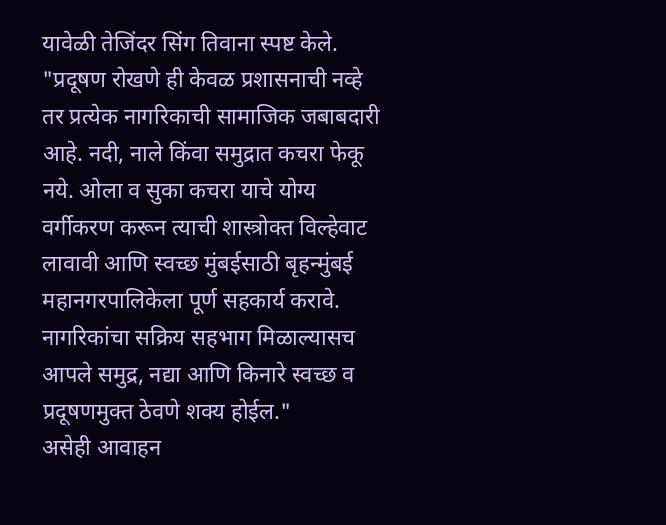यावेळी तेजिंदर सिंग तिवाना स्पष्ट केले.
"प्रदूषण रोखणे ही केवळ प्रशासनाची नव्हे तर प्रत्येक नागरिकाची सामाजिक जबाबदारी आहे. नदी, नाले किंवा समुद्रात कचरा फेकू नये. ओला व सुका कचरा याचे योग्य वर्गीकरण करून त्याची शास्त्रोक्त विल्हेवाट लावावी आणि स्वच्छ मुंबईसाठी बृहन्मुंबई महानगरपालिकेला पूर्ण सहकार्य करावे. नागरिकांचा सक्रिय सहभाग मिळाल्यासच आपले समुद्र, नद्या आणि किनारे स्वच्छ व प्रदूषणमुक्त ठेवणे शक्य होईल."
असेही आवाहन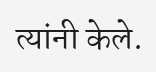त्यांनी केले.